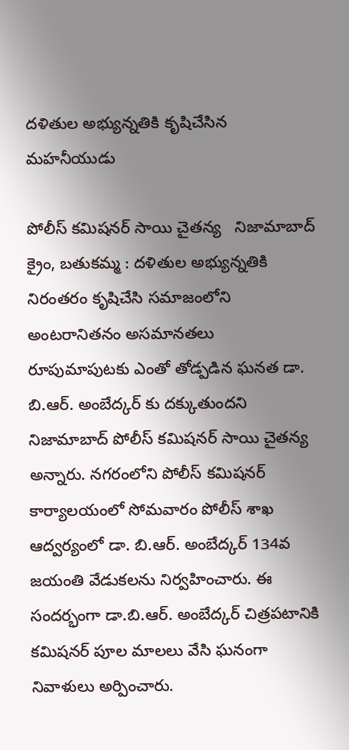దళితుల అభ్యున్నతికి కృషిచేసిన మహనీయుడు

పోలీస్ కమిషనర్ సాయి చైతన్య   నిజామాబాద్ క్రైం, బతుకమ్మ : దళితుల అభ్యున్నతికి నిరంతరం కృషిచేసి సమాజంలోని అంటరానితనం అసమానతలు రూపుమాపుటకు ఎంతో తోడ్పడిన ఘనత డా. బి.ఆర్. అంబేద్కర్ కు దక్కుతుందని నిజామాబాద్ పోలీస్ కమిషనర్ సాయి చైతన్య అన్నారు. నగరంలోని పోలీస్ కమిషనర్ కార్యాలయంలో సోమవారం పోలీస్ శాఖ ఆద్వర్యంలో డా. బి.ఆర్. అంబేద్కర్ 134వ జయంతి వేడుకలను నిర్వహించారు. ఈ సందర్భంగా డా.బి.ఆర్. అంబేద్కర్ చిత్రపటానికి కమిషనర్ పూల మాలలు వేసి ఘనంగా నివాళులు అర్పించారు.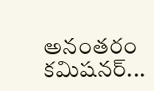అనంతరం కమిషనర్...